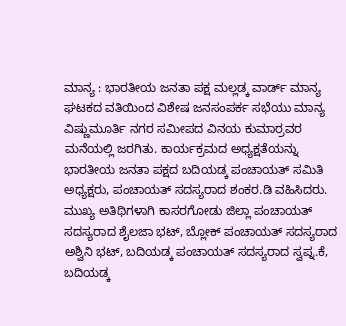ಮಾನ್ಯ : ಭಾರತೀಯ ಜನತಾ ಪಕ್ಷ ಮಲ್ಲಡ್ಕ ವಾರ್ಡ್ ಮಾನ್ಯ ಘಟಕದ ವತಿಯಿಂದ ವಿಶೇಷ ಜನಸಂಪರ್ಕ ಸಭೆಯು ಮಾನ್ಯ ವಿಷ್ಣುಮೂರ್ತಿ ನಗರ ಸಮೀಪದ ವಿನಯ ಕುಮಾರ್ರವರ ಮನೆಯಲ್ಲಿ ಜರಗಿತು. ಕಾರ್ಯಕ್ರಮದ ಅಧ್ಯಕ್ಷತೆಯನ್ನು ಭಾರತೀಯ ಜನತಾ ಪಕ್ಷದ ಬದಿಯಡ್ಕ ಪಂಚಾಯತ್ ಸಮಿತಿ ಅಧ್ಯಕ್ಷರು, ಪಂಚಾಯತ್ ಸದಸ್ಯರಾದ ಶಂಕರ.ಡಿ ವಹಿಸಿದರು. ಮುಖ್ಯ ಅತಿಥಿಗಳಾಗಿ ಕಾಸರಗೋಡು ಜಿಲ್ಲಾ ಪಂಚಾಯತ್ ಸದಸ್ಯರಾದ ಶೈಲಜಾ ಭಟ್, ಬ್ಲೋಕ್ ಪಂಚಾಯತ್ ಸದಸ್ಯರಾದ ಅಶ್ವಿನಿ ಭಟ್, ಬದಿಯಡ್ಕ ಪಂಚಾಯತ್ ಸದಸ್ಯರಾದ ಸ್ವಪ್ನ.ಕೆ, ಬದಿಯಡ್ಕ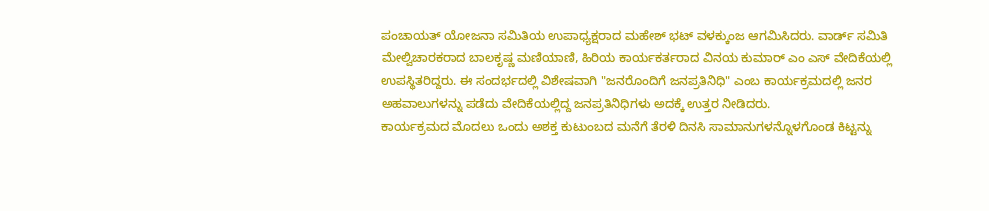ಪಂಚಾಯತ್ ಯೋಜನಾ ಸಮಿತಿಯ ಉಪಾಧ್ಯಕ್ಷರಾದ ಮಹೇಶ್ ಭಟ್ ವಳಕ್ಕುಂಜ ಆಗಮಿಸಿದರು. ವಾರ್ಡ್ ಸಮಿತಿ ಮೇಲ್ವಿಚಾರಕರಾದ ಬಾಲಕೃಷ್ಣ ಮಣಿಯಾಣಿ, ಹಿರಿಯ ಕಾರ್ಯಕರ್ತರಾದ ವಿನಯ ಕುಮಾರ್ ಎಂ ಎಸ್ ವೇದಿಕೆಯಲ್ಲಿ ಉಪಸ್ಥಿತರಿದ್ದರು. ಈ ಸಂದರ್ಭದಲ್ಲಿ ವಿಶೇಷವಾಗಿ "ಜನರೊಂದಿಗೆ ಜನಪ್ರತಿನಿಧಿ" ಎಂಬ ಕಾರ್ಯಕ್ರಮದಲ್ಲಿ ಜನರ ಅಹವಾಲುಗಳನ್ನು ಪಡೆದು ವೇದಿಕೆಯಲ್ಲಿದ್ದ ಜನಪ್ರತಿನಿಧಿಗಳು ಅದಕ್ಕೆ ಉತ್ತರ ನೀಡಿದರು.
ಕಾರ್ಯಕ್ರಮದ ಮೊದಲು ಒಂದು ಅಶಕ್ತ ಕುಟುಂಬದ ಮನೆಗೆ ತೆರಳಿ ದಿನಸಿ ಸಾಮಾನುಗಳನ್ನೊಳಗೊಂಡ ಕಿಟ್ಟನ್ನು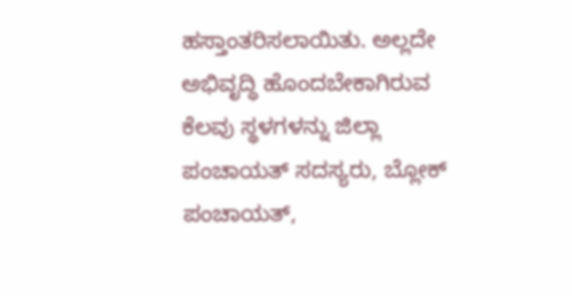ಹಸ್ತಾಂತರಿಸಲಾಯಿತು. ಅಲ್ಲದೇ ಅಭಿವೃದ್ಧಿ ಹೊಂದಬೇಕಾಗಿರುವ ಕೆಲವು ಸ್ಥಳಗಳನ್ನು ಜಿಲ್ಲಾ ಪಂಚಾಯತ್ ಸದಸ್ಯರು, ಬ್ಲೋಕ್ ಪಂಚಾಯತ್,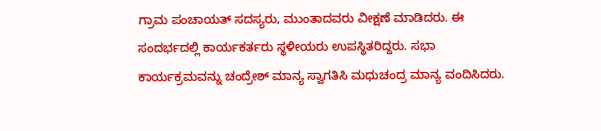ಗ್ರಾಮ ಪಂಚಾಯತ್ ಸದಸ್ಯರು, ಮುಂತಾದವರು ವೀಕ್ಷಣೆ ಮಾಡಿದರು. ಈ ಸಂದರ್ಭದಲ್ಲಿ ಕಾರ್ಯಕರ್ತರು ಸ್ಥಳೀಯರು ಉಪಸ್ಥಿತರಿದ್ದರು. ಸಭಾ ಕಾರ್ಯಕ್ರಮವನ್ನು ಚಂದ್ರೇಶ್ ಮಾನ್ಯ ಸ್ವಾಗತಿಸಿ ಮಧುಚಂದ್ರ ಮಾನ್ಯ ವಂದಿಸಿದರು.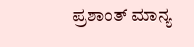ಪ್ರಶಾಂತ್ ಮಾನ್ಯ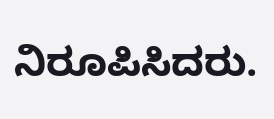ನಿರೂಪಿಸಿದರು.